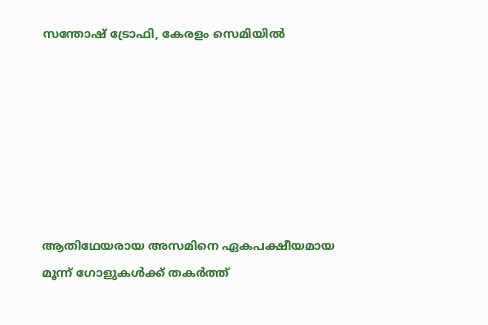സന്തോഷ്‌ ട്രോഫി, കേരളം സെമിയിൽ







ആതിഥേയരായ അസമിനെ ഏകപക്ഷീയമായ മൂന്ന് ഗോളുകള്‍ക്ക് തകർത്ത്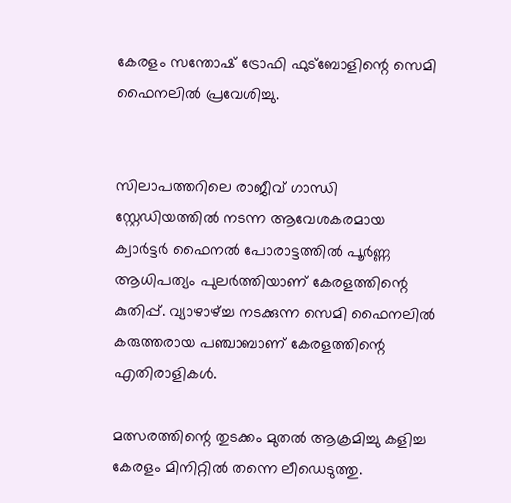കേരളം സന്തോഷ് ട്രോഫി ഫുട്ബോളിന്റെ സെമി ഫൈനലില്‍ പ്രവേശിച്ചു.


സിലാപത്തറിലെ രാജീവ് ഗാന്ധി സ്റ്റേഡിയത്തില്‍ നടന്ന ആവേശകരമായ ക്വാർട്ടർ ഫൈനല്‍ പോരാട്ടത്തില്‍ പൂർണ്ണ ആധിപത്യം പുലർത്തിയാണ് കേരളത്തിന്റെ കുതിപ്പ്. വ്യാഴാഴ്ച്ച നടക്കുന്ന സെമി ഫൈനലില്‍ കരുത്തരായ പഞ്ചാബാണ് കേരളത്തിന്റെ എതിരാളികള്‍.

മത്സരത്തിന്റെ തുടക്കം മുതല്‍ ആക്രമിച്ചു കളിച്ച കേരളം മിനിറ്റില്‍ തന്നെ ലീഡെടുത്തു.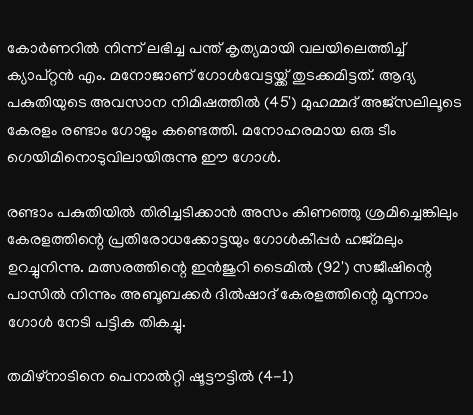കോർണറില്‍ നിന്ന് ലഭിച്ച പന്ത് കൃത്യമായി വലയിലെത്തിച്ച്‌ ക്യാപ്റ്റൻ എം. മനോജാണ് ഗോള്‍വേട്ടയ്ക്ക് തുടക്കമിട്ടത്. ആദ്യ പകുതിയുടെ അവസാന നിമിഷത്തില്‍ (45') മുഹമ്മദ് അജ്സലിലൂടെ കേരളം രണ്ടാം ഗോളും കണ്ടെത്തി. മനോഹരമായ ഒരു ടീം ഗെയിമിനൊടുവിലായിരുന്നു ഈ ഗോള്‍.

രണ്ടാം പകുതിയില്‍ തിരിച്ചടിക്കാൻ അസം കിണഞ്ഞു ശ്രമിച്ചെങ്കിലും കേരളത്തിന്റെ പ്രതിരോധക്കോട്ടയും ഗോള്‍കീപ്പർ ഹജ്മലും ഉറച്ചുനിന്നു. മത്സരത്തിന്റെ ഇൻജുറി ടൈമില്‍ (92') സജീഷിന്റെ പാസില്‍ നിന്നും അബൂബക്കർ ദില്‍ഷാദ് കേരളത്തിന്റെ മൂന്നാം ഗോള്‍ നേടി പട്ടിക തികച്ചു.

തമിഴ്നാടിനെ പെനാല്‍റ്റി ഷൂട്ടൗട്ടില്‍ (4-1)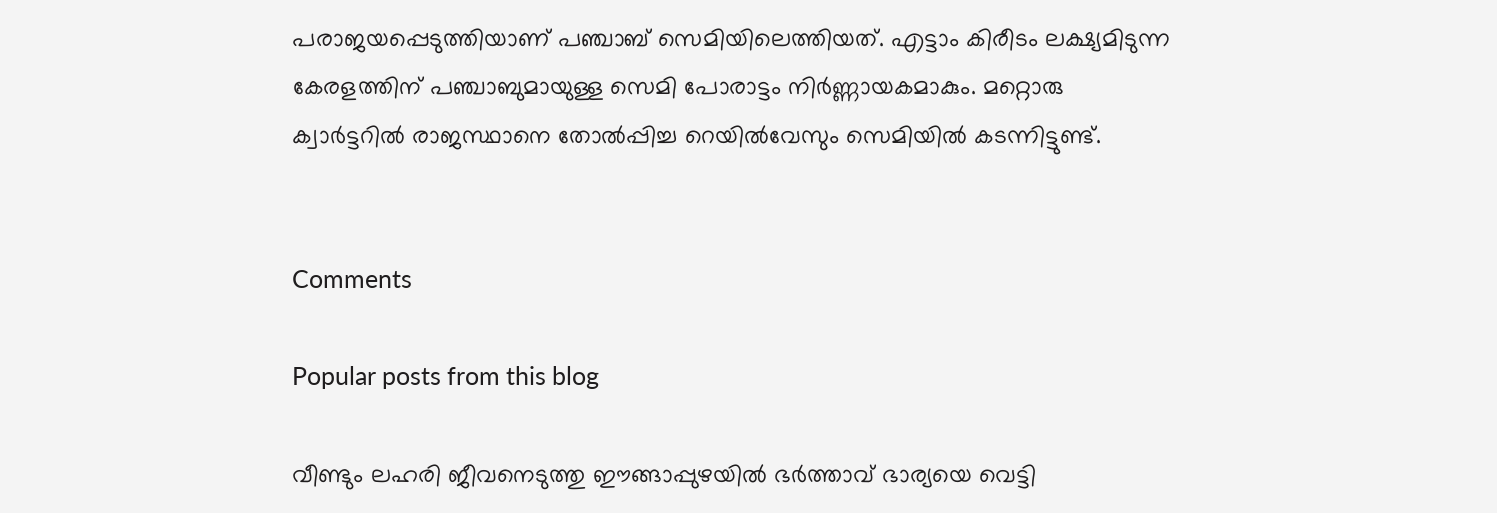പരാജയപ്പെടുത്തിയാണ് പഞ്ചാബ് സെമിയിലെത്തിയത്. എട്ടാം കിരീടം ലക്ഷ്യമിടുന്ന കേരളത്തിന് പഞ്ചാബുമായുള്ള സെമി പോരാട്ടം നിർണ്ണായകമാകും. മറ്റൊരു ക്വാർട്ടറില്‍ രാജസ്ഥാനെ തോല്‍പ്പിച്ച റെയില്‍വേസും സെമിയില്‍ കടന്നിട്ടുണ്ട്.


Comments

Popular posts from this blog

വീണ്ടും ലഹരി ജീവനെടുത്തു ഈങ്ങാപ്പുഴയിൽ ഭർത്താവ് ഭാര്യയെ വെട്ടി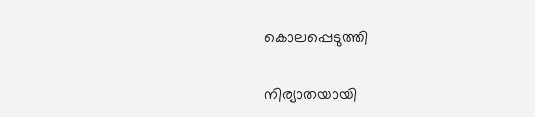കൊലപ്പെടുത്തി

നിര്യാതയായി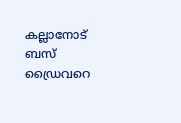കല്ലാനോട് ബസ് ഡ്രൈവറെ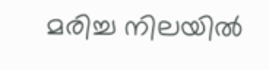മരിച്ച നിലയിൽ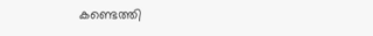കണ്ടെത്തി